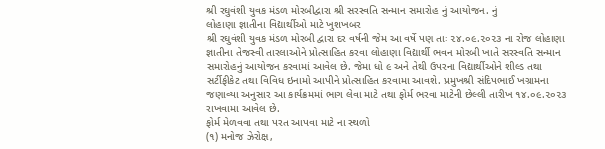શ્રી રઘુવંશી યુવક મંડળ મોરબીદ્વારા શ્રી સરસ્વતિ સન્માન સમારોહ નું આયોજન. નું
લોહાણા જ્ઞાતીના વિદ્યાર્થીઓ માટે ખુશખબર
શ્રી રઘુવંશી યુવક મંડળ મોરબી દ્વારા દર વર્ષની જેમ આ વર્ષે પણ તાઃ ૨૪.૦૯.૨૦૨૩ ના રોજ લોહાણા જ્ઞાતીના તેજસ્વી તારલાઓને પ્રોત્સાહિત કરવા લોહાણા વિદ્યાર્થી ભવન મોરબી ખાતે સરસ્વતિ સન્માન સમારોહનું આયોજન કરવામાં આવેલ છે. જેમા ધો ૯ અને તેથી ઉપરના વિદ્યાર્થીઓને શીલ્ડ તથા સર્ટીફીકેટ તથા વિવિધ ઇનામો આપીને પ્રોત્સાહિત કરવામા આવશે. પ્રમુખશ્રી સંદિપભાઈ ખગ્રામના જણાવ્યા અનુસાર આ કાર્યક્રમમાં ભાગ લેવા માટે તથા ફોર્મ ભરવા માટેની છેલ્લી તારીખ ૧૪.૦૯.૨૦૨૩ રાખવામા આવેલ છે.
ફોર્મ મેળવવા તથા પરત આપવા માટે ના સ્થળો
(૧) મનોજ ઝેરોક્ષ,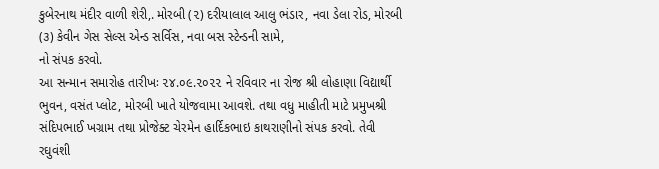કુબેરનાથ મંદીર વાળી શેરી,. મોરબી (૨) દરીયાલાલ આલુ ભંડાર, નવા ડેલા રોડ, મોરબી (૩) કેવીન ગેસ સેલ્સ એન્ડ સર્વિસ, નવા બસ સ્ટેન્ડની સામે,
નો સંપક કરવો.
આ સન્માન સમારોહ તારીખઃ ૨૪.૦૯.૨૦૨૨ ને રવિવાર ના રોજ શ્રી લોહાણા વિદ્યાર્થી ભુવન, વસંત પ્લોટ, મોરબી ખાતે યોજવામા આવશે. તથા વધુ માહીતી માટે પ્રમુખશ્રી સંદિપભાઈ ખગ્રામ તથા પ્રોજેક્ટ ચેરમેન હાર્દિકભાઇ કાથરાણીનો સંપક કરવો. તેવી રઘુવંશી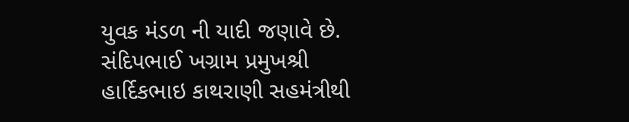યુવક મંડળ ની યાદી જણાવે છે.
સંદિપભાઈ ખગ્રામ પ્રમુખશ્રી
હાર્દિકભાઇ કાથરાણી સહમંત્રીથી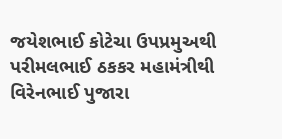જયેશભાઈ કોટેચા ઉપપ્રમુઅથી
પરીમલભાઈ ઠકકર મહામંત્રીથી
વિરેનભાઈ પુજારા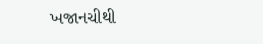ખજાનચીથી